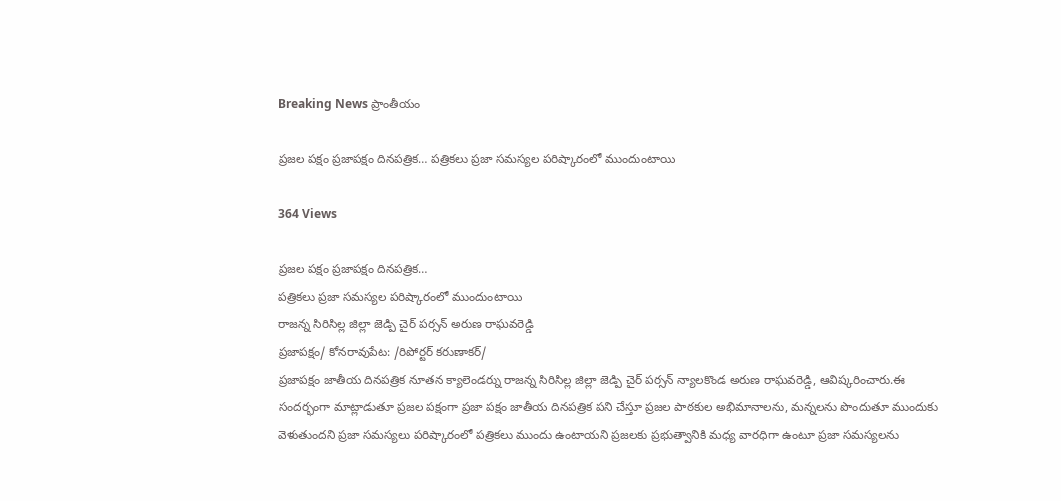Breaking News ప్రాంతీయం

ప్రజల పక్షం ప్రజాపక్షం దినపత్రిక… పత్రికలు ప్రజా సమస్యల పరిష్కారంలో ముందుంటాయి

364 Views

ప్రజల పక్షం ప్రజాపక్షం దినపత్రిక…
పత్రికలు ప్రజా సమస్యల పరిష్కారంలో ముందుంటాయి
రాజన్న సిరిసిల్ల జిల్లా జెడ్పి చైర్ పర్సన్ అరుణ రాఘవరెడ్డి
ప్రజాపక్షం/ కోనరావుపేట: /రిపోర్టర్ కరుణాకర్/
ప్రజాపక్షం జాతీయ దినపత్రిక నూతన క్యాలెండర్ను రాజన్న సిరిసిల్ల జిల్లా జెడ్పి చైర్ పర్సన్ న్యాలకొండ అరుణ రాఘవరెడ్డి, ఆవిష్కరించారు.ఈ సందర్భంగా మాట్లాడుతూ ప్రజల పక్షంగా ప్రజా పక్షం జాతీయ దినపత్రిక పని చేస్తూ ప్రజల పాఠకుల అభిమానాలను, మన్నలను పొందుతూ ముందుకు వెళుతుందని ప్రజా సమస్యలు పరిష్కారంలో పత్రికలు ముందు ఉంటాయని ప్రజలకు ప్రభుత్వానికి మధ్య వారధిగా ఉంటూ ప్రజా సమస్యలను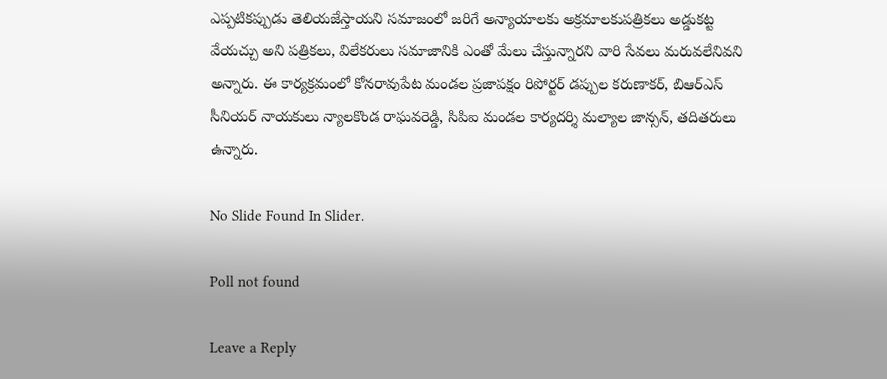ఎప్పటికప్పుడు తెలియజేస్తాయని సమాజంలో జరిగే అన్యాయాలకు అక్రమాలకుపత్రికలు అడ్డుకట్ట వేయచ్చు అని పత్రికలు, విలేకరులు సమాజానికి ఎంతో మేలు చేస్తున్నారని వారి సేవలు మరువలేనివని అన్నారు. ఈ కార్యక్రమంలో కోనరావుపేట మండల ప్రజాపక్షం రిపోర్టర్ డప్పుల కరుణాకర్, బిఆర్ఎస్ సీనియర్ నాయకులు న్యాలకొండ రాఘవరెడ్డి, సిపిఐ మండల కార్యదర్శి మల్యాల జాన్సన్, తదితరులు ఉన్నారు.

No Slide Found In Slider.

Poll not found

Leave a Reply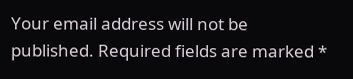Your email address will not be published. Required fields are marked *